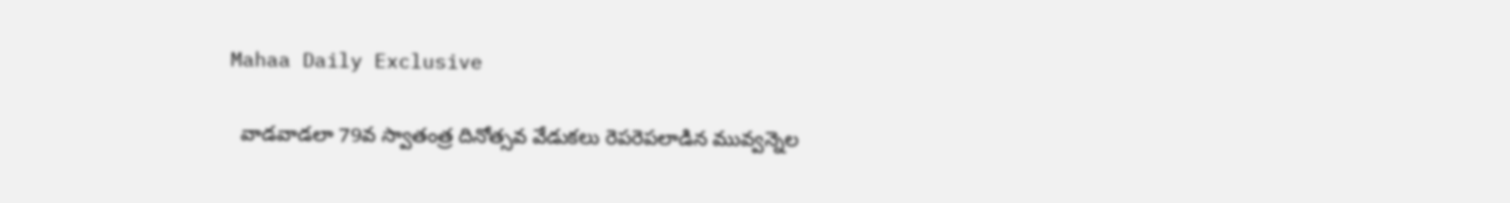Mahaa Daily Exclusive

  వాడవాడలా 79వ స్వాతంత్ర దినోత్సవ వేడుకలు రెపరెపలాడిన మువ్వన్నెల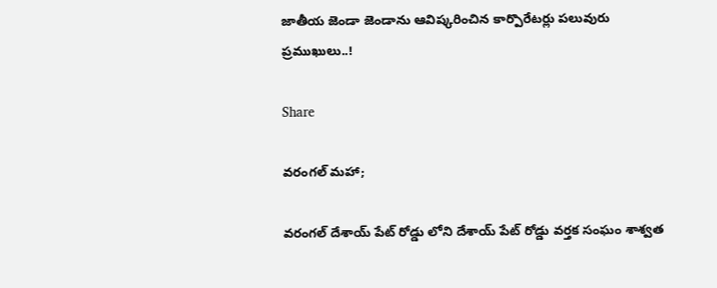జాతీయ జెండా జెండాను ఆవిష్కరించిన కార్పొరేటర్లు పలువురు ప్రముఖులు..!

Share

వరంగల్ మహా;

వరంగల్ దేశాయ్ పేట్ రోడ్డు లోని దేశాయ్ పేట్ రోడ్డు వర్తక సంఘం శాశ్వత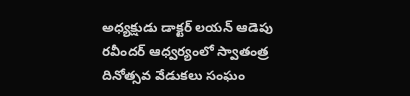అధ్యక్షుడు డాక్టర్ లయన్ ఆడెపు రవీందర్ ఆధ్వర్యంలో స్వాతంత్ర దినోత్సవ వేడుకలు సంఘం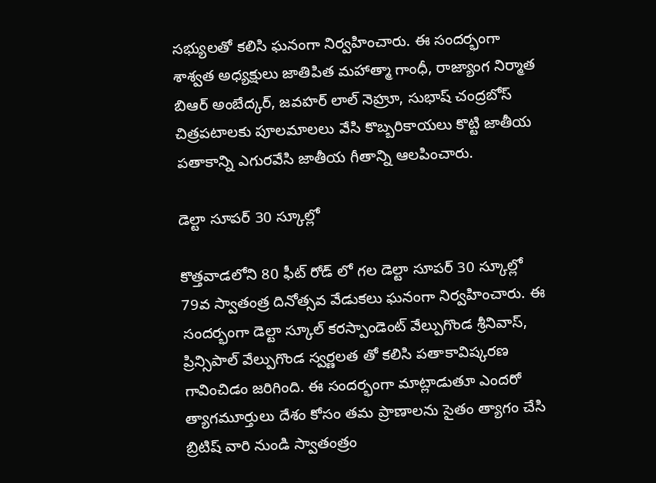సభ్యులతో కలిసి ఘనంగా నిర్వహించారు. ఈ సందర్భంగా శాశ్వత అధ్యక్షులు జాతిపిత మహాత్మా గాంధీ, రాజ్యాంగ నిర్మాత బిఆర్ అంబేద్కర్, జవహర్ లాల్ నెహ్రూ, సుభాష్ చంద్రబోస్ చిత్రపటాలకు పూలమాలలు వేసి కొబ్బరికాయలు కొట్టి జాతీయ పతాకాన్ని ఎగురవేసి జాతీయ గీతాన్ని ఆలపించారు.

డెల్టా సూపర్ 30 స్కూల్లో

కొత్తవాడలోని 80 ఫీట్ రోడ్ లో గల డెల్టా సూపర్ 30 స్కూల్లో 79వ స్వాతంత్ర దినోత్సవ వేడుకలు ఘనంగా నిర్వహించారు. ఈ సందర్భంగా డెల్టా స్కూల్ కరస్పాండెంట్ వేల్పుగొండ శ్రీనివాస్, ప్రిన్సిపాల్ వేల్పుగొండ స్వర్ణలత తో కలిసి పతాకావిష్కరణ గావించిడం జరిగింది. ఈ సందర్భంగా మాట్లాడుతూ ఎందరో త్యాగమూర్తులు దేశం కోసం తమ ప్రాణాలను సైతం త్యాగం చేసి బ్రిటిష్ వారి నుండి స్వాతంత్రం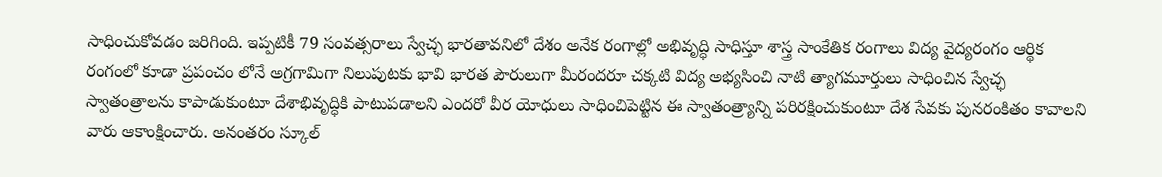సాధించుకోవడం జరిగింది. ఇప్పటికీ 79 సంవత్సరాలు స్వేచ్ఛ భారతావనిలో దేశం అనేక రంగాల్లో అభివృద్ధి సాధిస్తూ శాస్త్ర సాంకేతిక రంగాలు విద్య వైద్యరంగం ఆర్థిక రంగంలో కూడా ప్రపంచం లోనే అగ్రగామిగా నిలుపుటకు భావి భారత పౌరులుగా మీరందరూ చక్కటి విద్య అభ్యసించి నాటి త్యాగమూర్తులు సాధించిన స్వేచ్ఛ స్వాతంత్రాలను కాపాడుకుంటూ దేశాభివృద్ధికి పాటుపడాలని ఎందరో వీర యోధులు సాధించిపెట్టిన ఈ స్వాతంత్ర్యాన్ని పరిరక్షించుకుంటూ దేశ సేవకు పునరంకితం కావాలని వారు ఆకాంక్షించారు. అనంతరం స్కూల్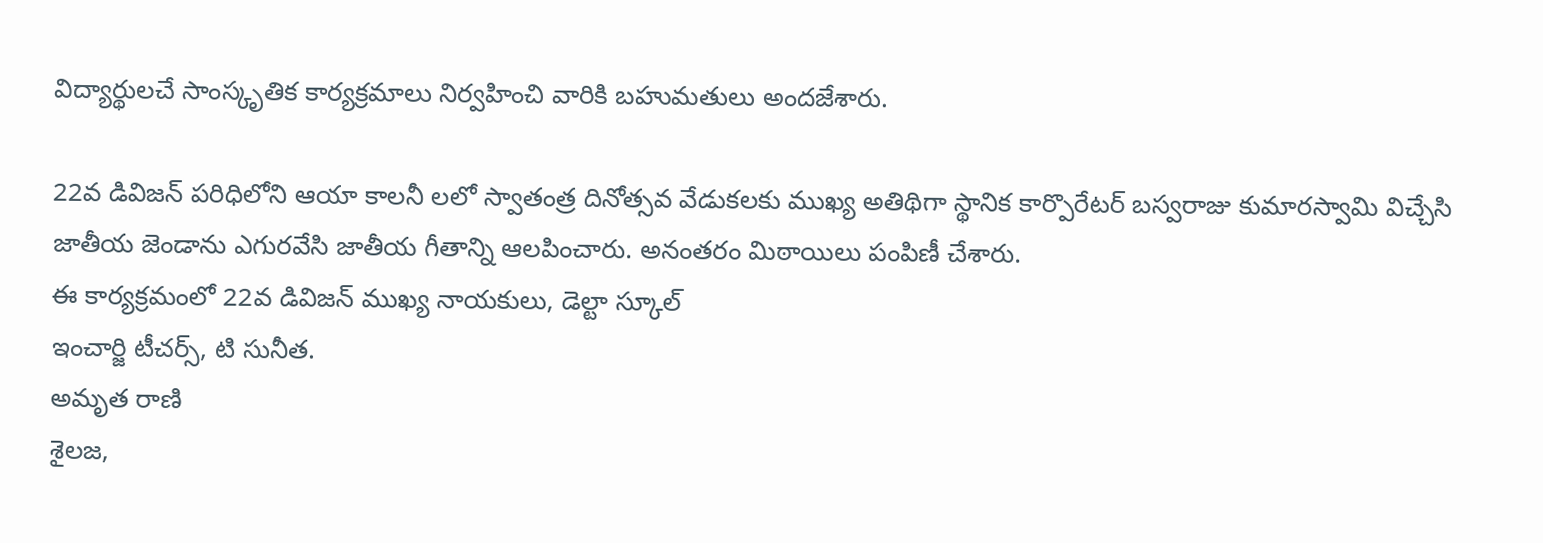విద్యార్థులచే సాంస్కృతిక కార్యక్రమాలు నిర్వహించి వారికి బహుమతులు అందజేశారు.

22వ డివిజన్ పరిధిలోని ఆయా కాలనీ లలో స్వాతంత్ర దినోత్సవ వేడుకలకు ముఖ్య అతిథిగా స్థానిక కార్పొరేటర్ బస్వరాజు కుమారస్వామి విచ్చేసి జాతీయ జెండాను ఎగురవేసి జాతీయ గీతాన్ని ఆలపించారు. అనంతరం మిఠాయిలు పంపిణీ చేశారు.
ఈ కార్యక్రమంలో 22వ డివిజన్ ముఖ్య నాయకులు, డెల్టా స్కూల్
ఇంచార్జి టీచర్స్, టి సునీత.
అమృత రాణి
శైలజ,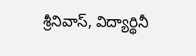శ్రీనివాస్, విద్యార్థినీ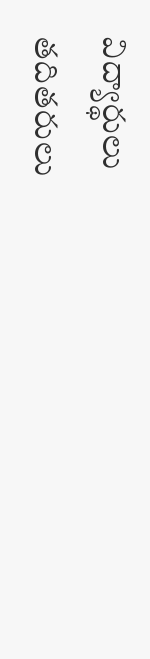విద్యార్థులు
తదితరులు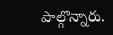పాల్గొన్నారు.